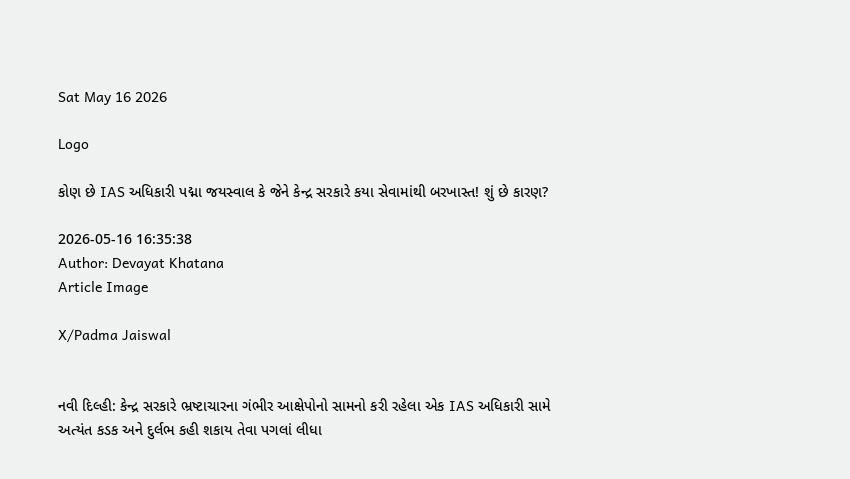Sat May 16 2026

Logo

કોણ છે IAS અધિકારી પદ્મા જયસ્વાલ કે જેને કેન્દ્ર સરકારે કયા સેવામાંથી બરખાસ્ત! શું છે કારણ?

2026-05-16 16:35:38
Author: Devayat Khatana
Article Image

X/Padma Jaiswal


નવી દિલ્હી: કેન્દ્ર સરકારે ભ્રષ્ટાચારના ગંભીર આક્ષેપોનો સામનો કરી રહેલા એક IAS અધિકારી સામે અત્યંત કડક અને દુર્લભ કહી શકાય તેવા પગલાં લીધા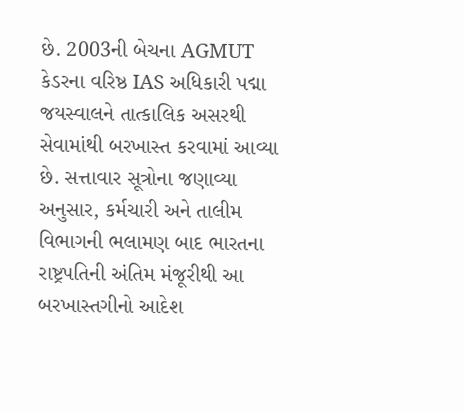છે. 2003ની બેચના AGMUT કેડરના વરિષ્ઠ IAS અધિકારી પદ્મા જયસ્વાલને તાત્કાલિક અસરથી સેવામાંથી બરખાસ્ત કરવામાં આવ્યા છે. સત્તાવાર સૂત્રોના જણાવ્યા અનુસાર, કર્મચારી અને તાલીમ વિભાગની ભલામણ બાદ ભારતના રાષ્ટ્રપતિની અંતિમ મંજૂરીથી આ બરખાસ્તગીનો આદેશ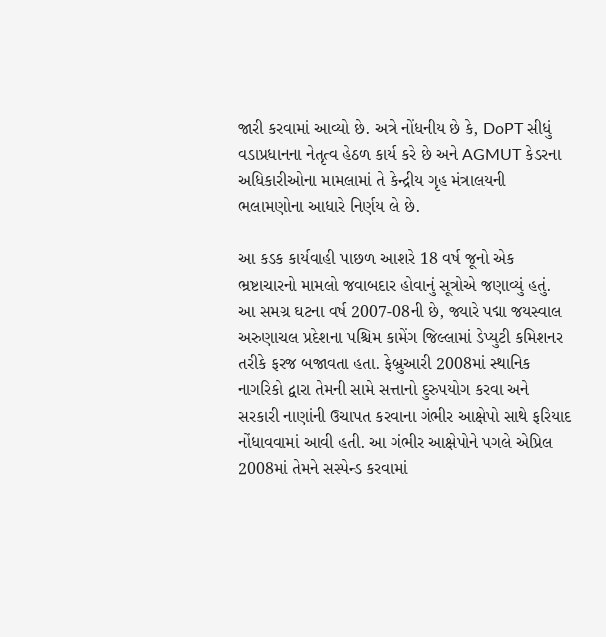જારી કરવામાં આવ્યો છે. અત્રે નોંધનીય છે કે, DoPT સીધું વડાપ્રધાનના નેતૃત્વ હેઠળ કાર્ય કરે છે અને AGMUT કેડરના અધિકારીઓના મામલામાં તે કેન્દ્રીય ગૃહ મંત્રાલયની ભલામણોના આધારે નિર્ણય લે છે.

આ કડક કાર્યવાહી પાછળ આશરે 18 વર્ષ જૂનો એક ભ્રષ્ટાચારનો મામલો જવાબદાર હોવાનું સૂત્રોએ જણાવ્યું હતું. આ સમગ્ર ઘટના વર્ષ 2007-08ની છે, જ્યારે પદ્મા જયસ્વાલ અરુણાચલ પ્રદેશના પશ્ચિમ કામેંગ જિલ્લામાં ડેપ્યુટી કમિશનર તરીકે ફરજ બજાવતા હતા. ફેબ્રુઆરી 2008માં સ્થાનિક નાગરિકો દ્વારા તેમની સામે સત્તાનો દુરુપયોગ કરવા અને સરકારી નાણાંની ઉચાપત કરવાના ગંભીર આક્ષેપો સાથે ફરિયાદ નોંધાવવામાં આવી હતી. આ ગંભીર આક્ષેપોને પગલે એપ્રિલ 2008માં તેમને સસ્પેન્ડ કરવામાં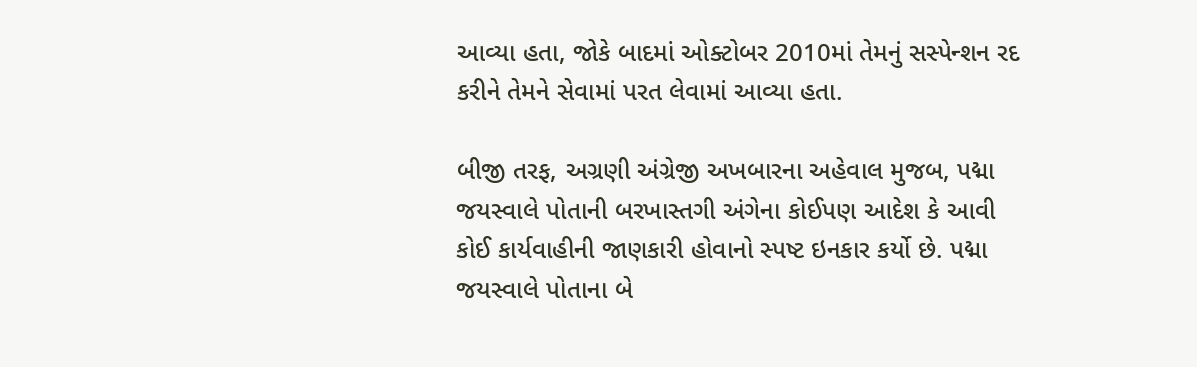આવ્યા હતા, જોકે બાદમાં ઓક્ટોબર 2010માં તેમનું સસ્પેન્શન રદ કરીને તેમને સેવામાં પરત લેવામાં આવ્યા હતા.

બીજી તરફ, અગ્રણી અંગ્રેજી અખબારના અહેવાલ મુજબ, પદ્મા જયસ્વાલે પોતાની બરખાસ્તગી અંગેના કોઈપણ આદેશ કે આવી કોઈ કાર્યવાહીની જાણકારી હોવાનો સ્પષ્ટ ઇનકાર કર્યો છે. પદ્મા જયસ્વાલે પોતાના બે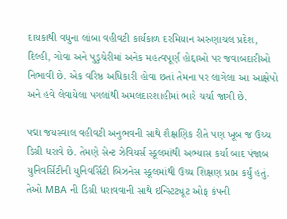દાયકાથી વધુના લાંબા વહીવટી કાર્યકાળ દરમિયાન અરુણાચલ પ્રદેશ, દિલ્હી, ગોવા અને પુડુચેરીમાં અનેક મહત્વપૂર્ણ હોદ્દાઓ પર જવાબદારીઓ નિભાવી છે. એક વરિષ્ઠ અધિકારી હોવા છતાં તેમના પર લાગેલા આ આક્ષેપો અને હવે લેવાયેલા પગલાંથી અમલદારશાહીમાં ભારે ચર્ચા જાગી છે.

પદ્મા જયસ્વાલ વહીવટી અનુભવની સાથે શૈક્ષણિક રીતે પણ ખૂબ જ ઉચ્ચ ડિગ્રી ધરાવે છે. તેમણે સેન્ટ ઝેવિયર્સ સ્કૂલમાંથી અભ્યાસ કર્યા બાદ પંજાબ યુનિવર્સિટીની યુનિવર્સિટી બિઝનેસ સ્કૂલમાંથી ઉચ્ચ શિક્ષણ પ્રાપ્ત કર્યું હતું. તેઓ MBA ની ડિગ્રી ધરાવવાની સાથે ઇન્સ્ટિટ્યૂટ ઓફ કંપની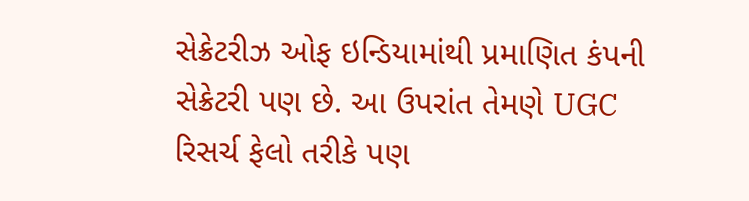સેક્રેટરીઝ ઓફ ઇન્ડિયામાંથી પ્રમાણિત કંપની સેક્રેટરી પણ છે. આ ઉપરાંત તેમણે UGC રિસર્ચ ફેલો તરીકે પણ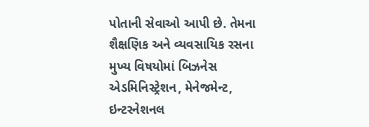પોતાની સેવાઓ આપી છે. તેમના શૈક્ષણિક અને વ્યવસાયિક રસના મુખ્ય વિષયોમાં બિઝનેસ એડમિનિસ્ટ્રેશન, મેનેજમેન્ટ, ઇન્ટરનેશનલ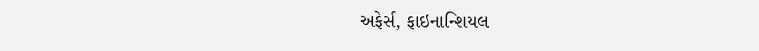અફેર્સ, ફાઇનાન્શિયલ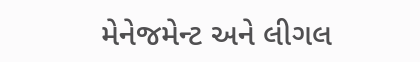મેનેજમેન્ટ અને લીગલ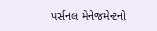પર્સનલ મેનેજમેન્ટનો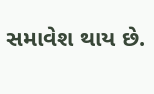સમાવેશ થાય છે.